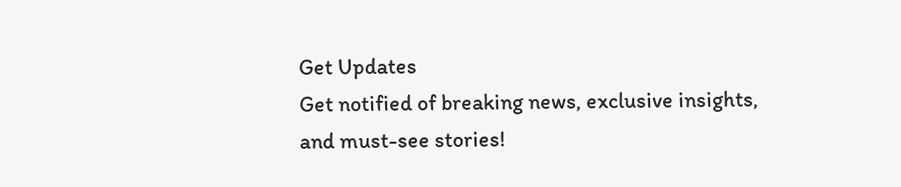Get Updates
Get notified of breaking news, exclusive insights, and must-see stories!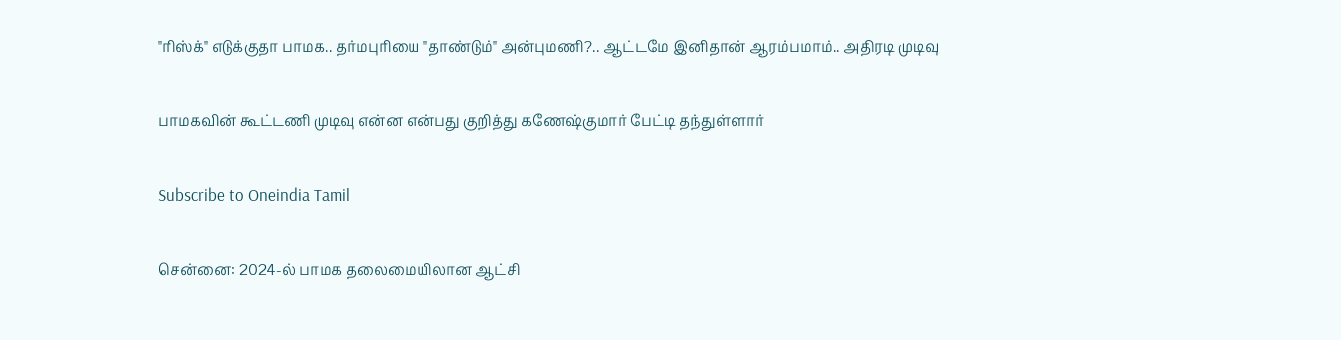"ரிஸ்க்" எடுக்குதா பாமக.. தர்மபுரியை "தாண்டும்" அன்புமணி?.. ஆட்டமே இனிதான் ஆரம்பமாம்.. அதிரடி முடிவு

பாமகவின் கூட்டணி முடிவு என்ன என்பது குறித்து கணேஷ்குமார் பேட்டி தந்துள்ளார்

Subscribe to Oneindia Tamil

சென்னை: 2024-ல் பாமக தலைமையிலான ஆட்சி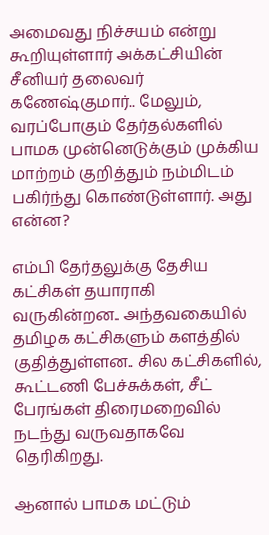அமைவது நிச்சயம் என்று கூறியுள்ளார் அக்கட்சியின் சீனியர் தலைவர் கணேஷ்குமார்.. மேலும், வரப்போகும் தேர்தல்களில் பாமக முன்னெடுக்கும் முக்கிய மாற்றம் குறித்தும் நம்மிடம் பகிர்ந்து கொண்டுள்ளார். அது என்ன?

எம்பி தேர்தலுக்கு தேசிய கட்சிகள் தயாராகி வருகின்றன.. அந்தவகையில் தமிழக கட்சிகளும் களத்தில் குதித்துள்ளன.. சில கட்சிகளில், கூட்டணி பேச்சுக்கள், சீட் பேரங்கள் திரைமறைவில் நடந்து வருவதாகவே தெரிகிறது.

ஆனால் பாமக மட்டும்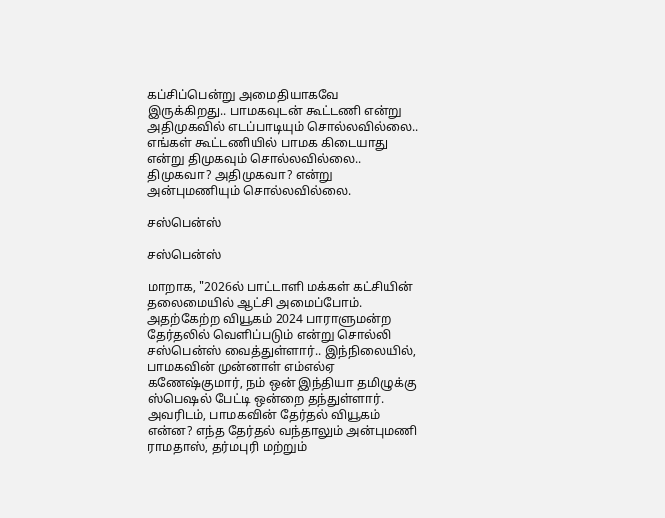கப்சிப்பென்று அமைதியாகவே இருக்கிறது.. பாமகவுடன் கூட்டணி என்று அதிமுகவில் எடப்பாடியும் சொல்லவில்லை.. எங்கள் கூட்டணியில் பாமக கிடையாது என்று திமுகவும் சொல்லவில்லை.. திமுகவா? அதிமுகவா? என்று அன்புமணியும் சொல்லவில்லை.

சஸ்பென்ஸ்

சஸ்பென்ஸ்

மாறாக, "2026ல் பாட்டாளி மக்கள் கட்சியின் தலைமையில் ஆட்சி அமைப்போம். அதற்கேற்ற வியூகம் 2024 பாராளுமன்ற தேர்தலில் வெளிப்படும் என்று சொல்லி சஸ்பென்ஸ் வைத்துள்ளார்.. இந்நிலையில், பாமகவின் முன்னாள் எம்எல்ஏ கணேஷ்குமார், நம் ஒன் இந்தியா தமிழுக்கு ஸ்பெஷல் பேட்டி ஒன்றை தந்துள்ளார். அவரிடம், பாமகவின் தேர்தல் வியூகம் என்ன? எந்த தேர்தல் வந்தாலும் அன்புமணி ராமதாஸ், தர்மபுரி மற்றும்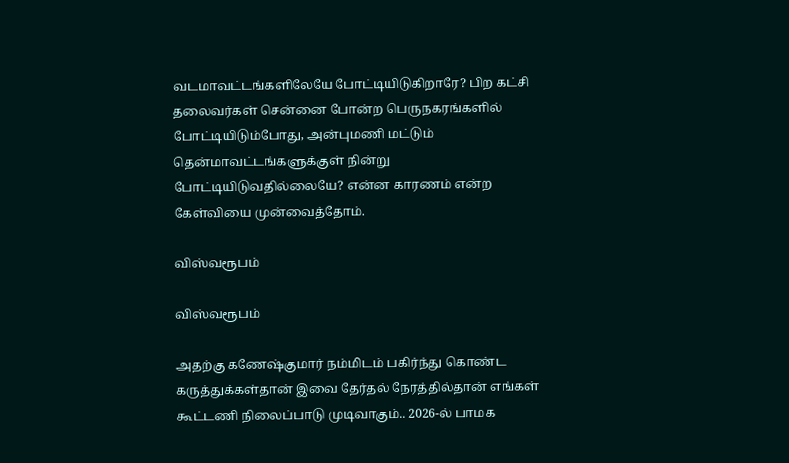வடமாவட்டங்களிலேயே போட்டியிடுகிறாரே? பிற கட்சி தலைவர்கள் சென்னை போன்ற பெருநகரங்களில் போட்டியிடும்போது, அன்புமணி மட்டும் தென்மாவட்டங்களுக்குள் நின்று போட்டியிடுவதில்லையே? என்ன காரணம் என்ற கேள்வியை முன்வைத்தோம்.

விஸ்வரூபம்

விஸ்வரூபம்

அதற்கு கணேஷ்குமார் நம்மிடம் பகிர்ந்து கொண்ட கருத்துக்கள்தான் இவை தேர்தல் நேரத்தில்தான் எங்கள் கூட்டணி நிலைப்பாடு முடிவாகும்.. 2026-ல் பாமக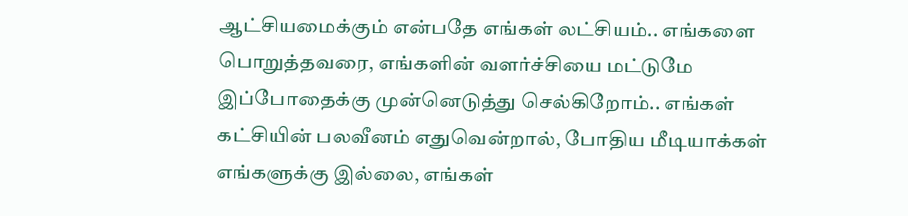ஆட்சியமைக்கும் என்பதே எங்கள் லட்சியம்.. எங்களை பொறுத்தவரை, எங்களின் வளர்ச்சியை மட்டுமே இப்போதைக்கு முன்னெடுத்து செல்கிறோம்.. எங்கள் கட்சியின் பலவீனம் எதுவென்றால், போதிய மீடியாக்கள் எங்களுக்கு இல்லை, எங்கள்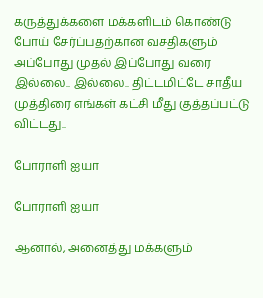கருத்துக்களை மக்களிடம் கொண்டு போய் சேர்ப்பதற்கான வசதிகளும் அப்போது முதல் இப்போது வரை இல்லை.. இல்லை.. திட்டமிட்டே சாதீய முத்திரை எங்கள் கட்சி மீது குத்தப்பட்டு விட்டது..

போராளி ஐயா

போராளி ஐயா

ஆனால், அனைத்து மக்களும்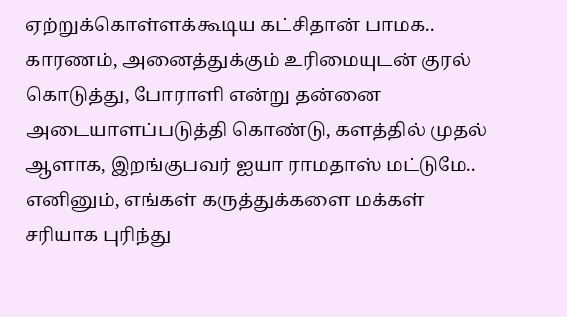ஏற்றுக்கொள்ளக்கூடிய கட்சிதான் பாமக.. காரணம், அனைத்துக்கும் உரிமையுடன் குரல் கொடுத்து, போராளி என்று தன்னை அடையாளப்படுத்தி கொண்டு, களத்தில் முதல் ஆளாக, இறங்குபவர் ஐயா ராமதாஸ் மட்டுமே.. எனினும், எங்கள் கருத்துக்களை மக்கள் சரியாக புரிந்து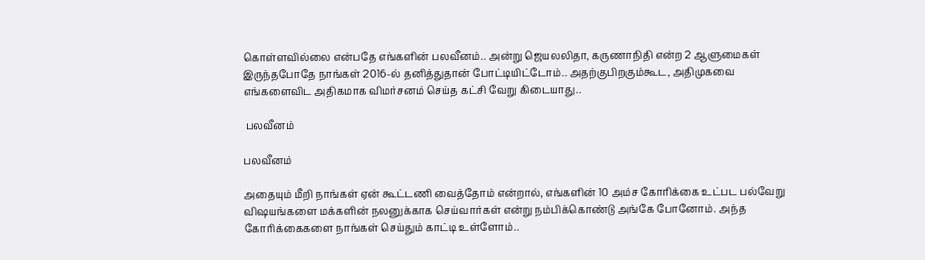கொள்ளவில்லை என்பதே எங்களின் பலவீனம்.. அன்று ஜெயலலிதா, கருணாநிதி என்ற 2 ஆளுமைகள் இருந்தபோதே நாங்கள் 2016-ல் தனித்துதான் போட்டியிட்டோம்.. அதற்குபிறகும்கூட, அதிமுகவை எங்களைவிட அதிகமாக விமர்சனம் செய்த கட்சி வேறு கிடையாது..

 பலவீனம்

பலவீனம்

அதையும் மீறி நாங்கள் ஏன் கூட்டணி வைத்தோம் என்றால், எங்களின் 10 அம்ச கோரிக்கை உட்பட பல்வேறு விஷயங்களை மக்களின் நலனுக்காக செய்வார்கள் என்று நம்பிக்கொண்டு அங்கே போனோம். அந்த கோரிக்கைகளை நாங்கள் செய்தும் காட்டி உள்ளோம்..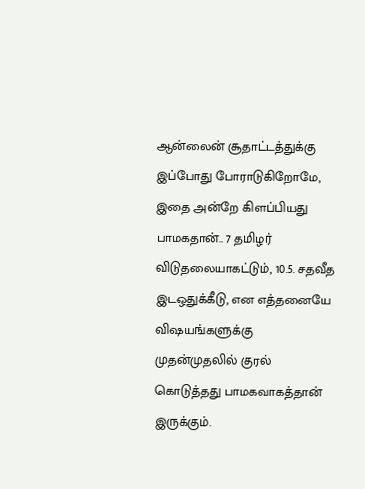ஆன்லைன் சூதாட்டத்துக்கு இப்போது போராடுகிறோமே, இதை அன்றே கிளப்பியது பாமகதான்.. 7 தமிழர் விடுதலையாகட்டும், 10.5. சதவீத இடஒதுக்கீடு, என எத்தனையே விஷயங்களுக்கு முதன்முதலில் குரல் கொடுத்தது பாமகவாகத்தான் இருக்கும்.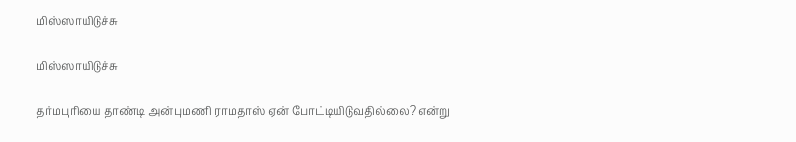மிஸ்ஸாயிடுச்சு

மிஸ்ஸாயிடுச்சு

தர்மபுரியை தாண்டி அன்புமணி ராமதாஸ் ஏன் போட்டியிடுவதில்லை? என்று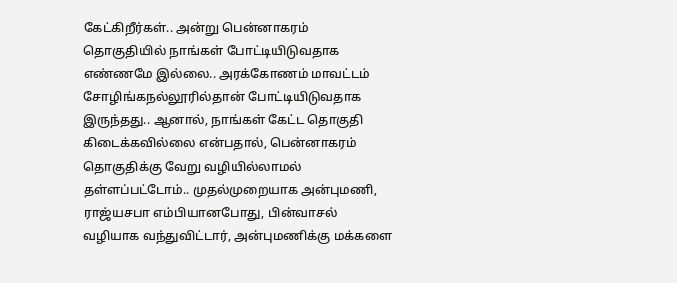கேட்கிறீர்கள்.. அன்று பென்னாகரம் தொகுதியில் நாங்கள் போட்டியிடுவதாக எண்ணமே இல்லை.. அரக்கோணம் மாவட்டம் சோழிங்கநல்லூரில்தான் போட்டியிடுவதாக இருந்தது.. ஆனால், நாங்கள் கேட்ட தொகுதி கிடைக்கவில்லை என்பதால், பென்னாகரம் தொகுதிக்கு வேறு வழியில்லாமல் தள்ளப்பட்டோம்.. முதல்முறையாக அன்புமணி, ராஜ்யசபா எம்பியானபோது, பின்வாசல் வழியாக வந்துவிட்டார், அன்புமணிக்கு மக்களை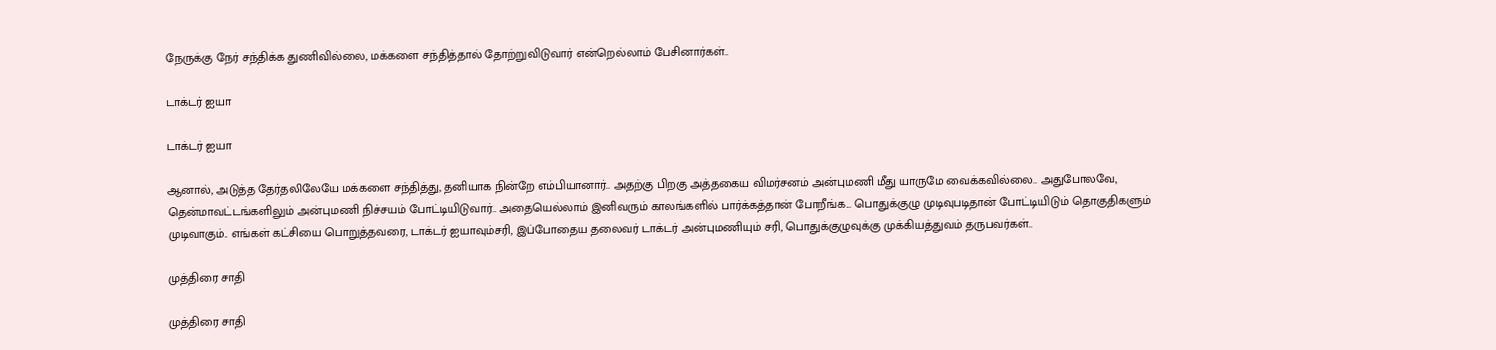நேருக்கு நேர் சந்திக்க துணிவில்லை, மக்களை சந்தித்தால் தோற்றுவிடுவார் என்றெல்லாம் பேசினார்கள்..

டாக்டர் ஐயா

டாக்டர் ஐயா

ஆனால், அடுத்த தேர்தலிலேயே மக்களை சந்தித்து, தனியாக நின்றே எம்பியானார்.. அதற்கு பிறகு அத்தகைய விமர்சனம் அன்புமணி மீது யாருமே வைக்கவில்லை.. அதுபோலவே, தென்மாவட்டங்களிலும் அன்புமணி நிச்சயம் போட்டியிடுவார்.. அதையெல்லாம் இனிவரும் காலங்களில் பார்க்கத்தான் போறீங்க... பொதுக்குழு முடிவுபடிதான் போட்டியிடும் தொகுதிகளும் முடிவாகும்.. எங்கள் கட்சியை பொறுத்தவரை, டாக்டர் ஐயாவும்சரி, இப்போதைய தலைவர் டாக்டர் அன்புமணியும் சரி, பொதுக்குழுவுக்கு முக்கியத்துவம் தருபவர்கள்..

முத்திரை சாதி

முத்திரை சாதி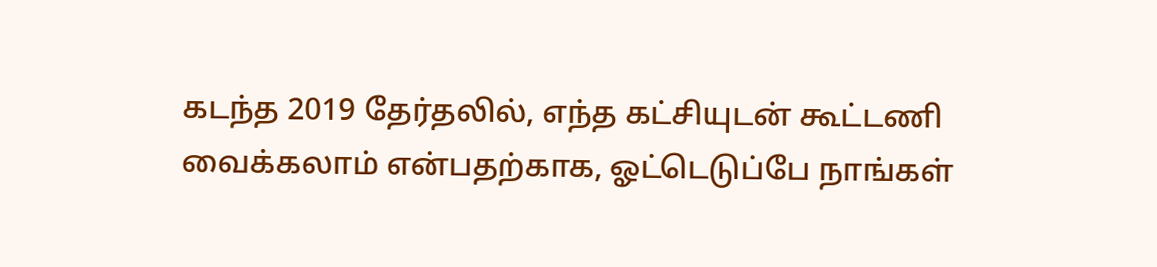கடந்த 2019 தேர்தலில், எந்த கட்சியுடன் கூட்டணி வைக்கலாம் என்பதற்காக, ஓட்டெடுப்பே நாங்கள்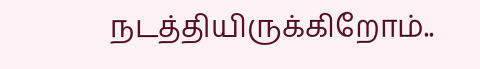நடத்தியிருக்கிறோம்..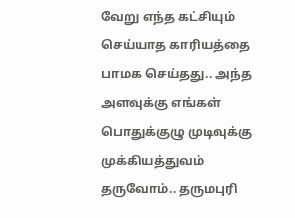வேறு எந்த கட்சியும் செய்யாத காரியத்தை பாமக செய்தது.. அந்த அளவுக்கு எங்கள் பொதுக்குழு முடிவுக்கு முக்கியத்துவம் தருவோம்.. தருமபுரி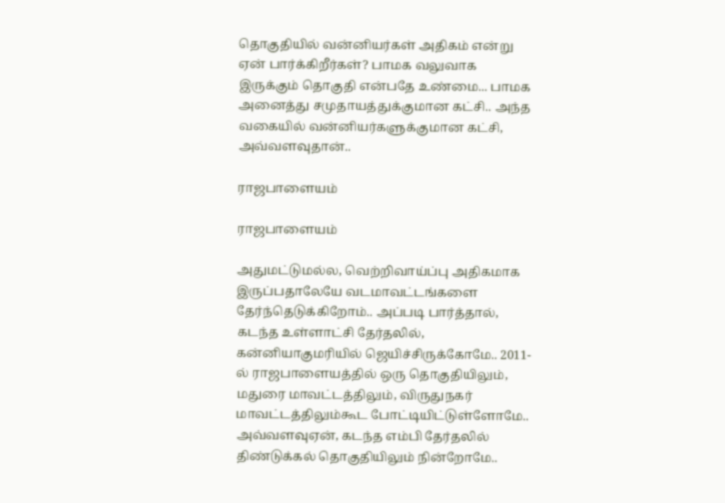தொகுதியில் வன்னியர்கள் அதிகம் என்று ஏன் பார்க்கிறீர்கள்? பாமக வலுவாக இருக்கும் தொகுதி என்பதே உண்மை... பாமக அனைத்து சமுதாயத்துக்குமான கட்சி.. அந்த வகையில் வன்னியர்களுக்குமான கட்சி, அவ்வளவுதான்..

ராஜபாளையம்

ராஜபாளையம்

அதுமட்டுமல்ல, வெற்றிவாய்ப்பு அதிகமாக இருப்பதாலேயே வடமாவட்டங்களை தேர்ந்தெடுக்கிறோம்.. அப்படி பார்த்தால், கடந்த உள்ளாட்சி தேர்தலில், கன்னியாகுமரியில் ஜெயிச்சிருக்கோமே.. 2011-ல் ராஜபாளையத்தில் ஒரு தொகுதியிலும், மதுரை மாவட்டத்திலும், விருதுநகர் மாவட்டத்திலும்கூட போட்டியிட்டுள்ளோமே.. அவ்வளவுஏன், கடந்த எம்பி தேர்தலில் திண்டுக்கல் தொகுதியிலும் நின்றோமே..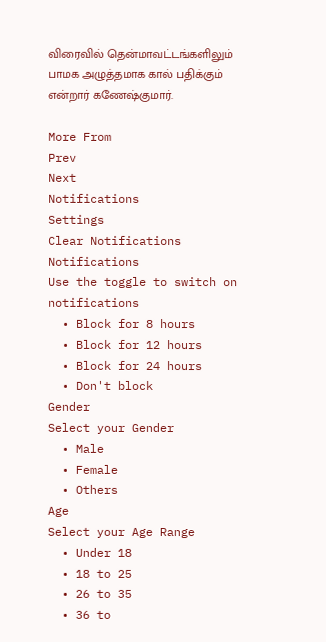விரைவில் தென்மாவட்டங்களிலும் பாமக அழுத்தமாக கால் பதிக்கும் என்றார் கணேஷ்குமார்.

More From
Prev
Next
Notifications
Settings
Clear Notifications
Notifications
Use the toggle to switch on notifications
  • Block for 8 hours
  • Block for 12 hours
  • Block for 24 hours
  • Don't block
Gender
Select your Gender
  • Male
  • Female
  • Others
Age
Select your Age Range
  • Under 18
  • 18 to 25
  • 26 to 35
  • 36 to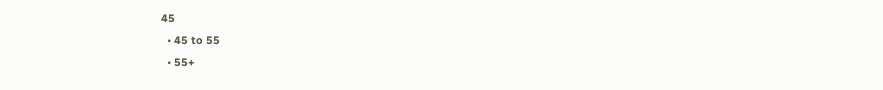45
  • 45 to 55
  • 55+